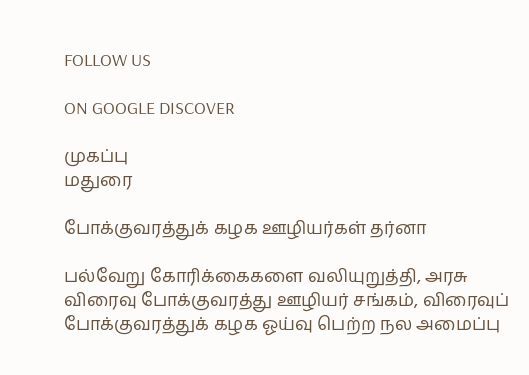FOLLOW US

ON GOOGLE DISCOVER

முகப்பு
மதுரை

போக்குவரத்துக் கழக ஊழியர்கள் தர்னா

பல்வேறு கோரிக்கைகளை வலியுறுத்தி, அரசு விரைவு போக்குவரத்து ஊழியர் சங்கம், விரைவுப் போக்குவரத்துக் கழக ஓய்வு பெற்ற நல அமைப்பு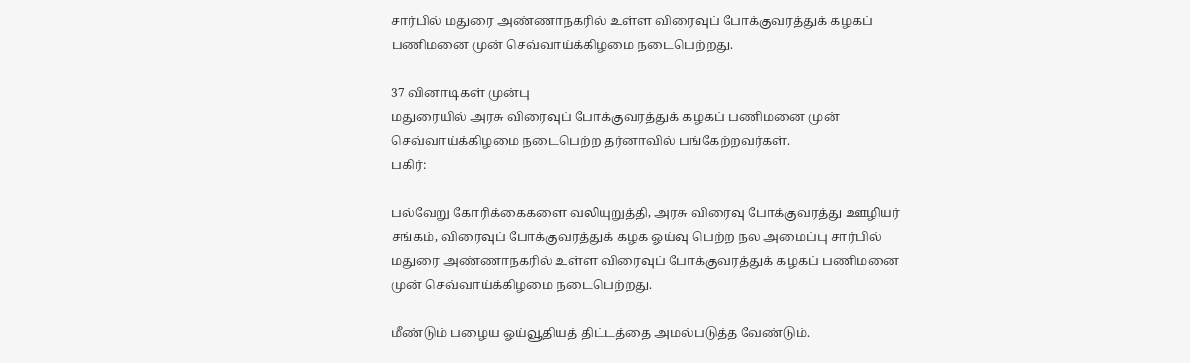சார்பில் மதுரை அண்ணாநகரில் உள்ள விரைவுப் போக்குவரத்துக் கழகப் பணிமனை முன் செவ்வாய்க்கிழமை நடைபெற்றது.

37 வினாடிகள் முன்பு
மதுரையில் அரசு விரைவுப் போக்குவரத்துக் கழகப் பணிமனை முன் செவ்வாய்க்கிழமை நடைபெற்ற தர்னாவில் பங்கேற்றவர்கள்.
பகிர்:

பல்வேறு கோரிக்கைகளை வலியுறுத்தி, அரசு விரைவு போக்குவரத்து ஊழியர் சங்கம், விரைவுப் போக்குவரத்துக் கழக ஓய்வு பெற்ற நல அமைப்பு சார்பில் மதுரை அண்ணாநகரில் உள்ள விரைவுப் போக்குவரத்துக் கழகப் பணிமனை முன் செவ்வாய்க்கிழமை நடைபெற்றது.

மீண்டும் பழைய ஓய்வூதியத் திட்டத்தை அமல்படுத்த வேண்டும்.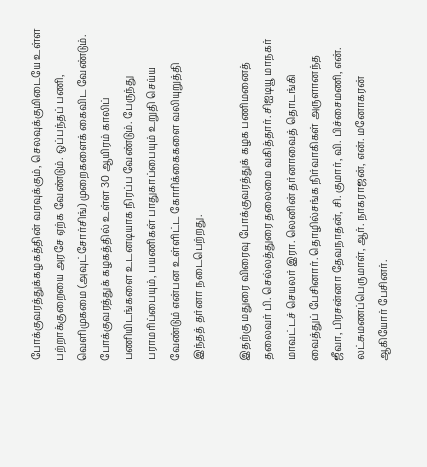போக்குவரத்துக்கழகத்தின் வரவுக்கும், செலவுக்குமிடையே உள்ள பற்றாக்குறையை அரசே ஏற்க வேண்டும். ஒப்பந்தப் பணி, வெளிமுகமை (அவுட்சோர்சிங்) முறைகளைக் கைவிட வேண்டும். போக்குவரத்துக் கழகத்தில் உள்ள 30 ஆயிரம் காலிப் பணியிடங்களை உடனடியாக நிரப்ப வேண்டும். பேருந்து பராமரிப்பையும், பயணிகள் பாதுகாப்பையும் உறுதி செய்ய வேண்டும் என்பன உள்ளிட்ட கோரிக்கைகளை வலியுறுத்தி இந்தத் தர்னா நடைபெற்றது.

இதற்கு மதுரை விரைவு போக்குவரத்துக் கழக பணிமனைத் தலைவர் பி. செல்லத்துரை தலைமை வகித்தார். சிஐடியூ மாநகர் மாவட்டச் செயலர் இரா. லெனின் தர்னாவைத் தொடங்கி வைத்துப் பேசினார். தொழில்சங்க நிர்வாகிகள் அருளானந்த ஜீவா, பிரசன்னா தேவநாதன், சி. குமார், வி. பிச்சைமணி, என். லட்சுமணப்பெருமாள், ஆர். நாகராஜன், என். மனோகரன் ஆகியோர் பேசினர்.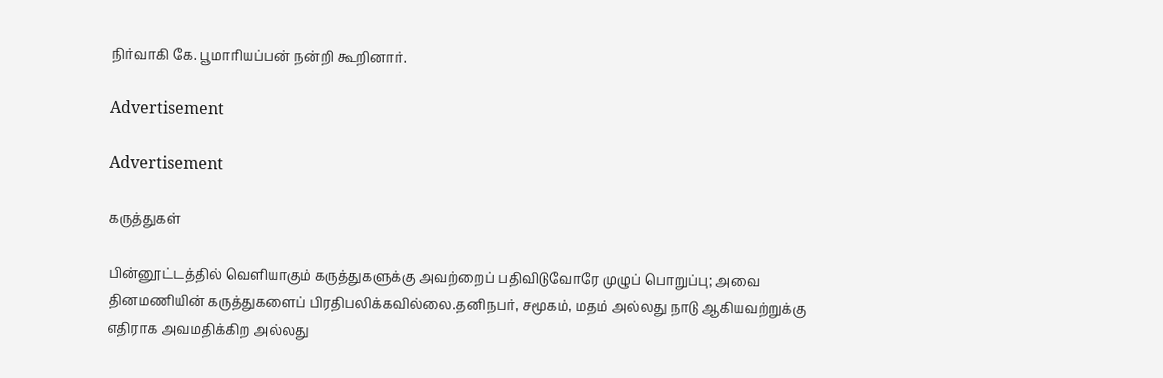நிர்வாகி கே. பூமாரியப்பன் நன்றி கூறினார்.

Advertisement

Advertisement

கருத்துகள்

பின்னூட்டத்தில் வெளியாகும் கருத்துகளுக்கு அவற்றைப் பதிவிடுவோரே முழுப் பொறுப்பு; அவை தினமணியின் கருத்துகளைப் பிரதிபலிக்கவில்லை.தனிநபர், சமூகம், மதம் அல்லது நாடு ஆகியவற்றுக்கு எதிராக அவமதிக்கிற அல்லது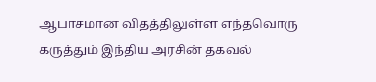ஆபாசமான விதத்திலுள்ள எந்தவொரு கருத்தும் இந்திய அரசின் தகவல்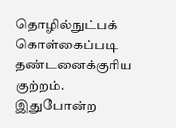தொழில்நுட்பக் கொள்கைப்படி தண்டனைக்குரிய குற்றம். இதுபோன்ற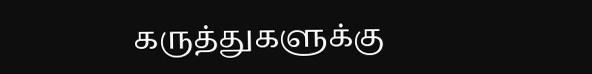கருத்துகளுக்கு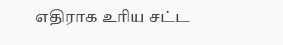எதிராக உரிய சட்ட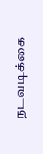நடவடிக்கை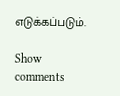எடுக்கப்படும்.

Show comments